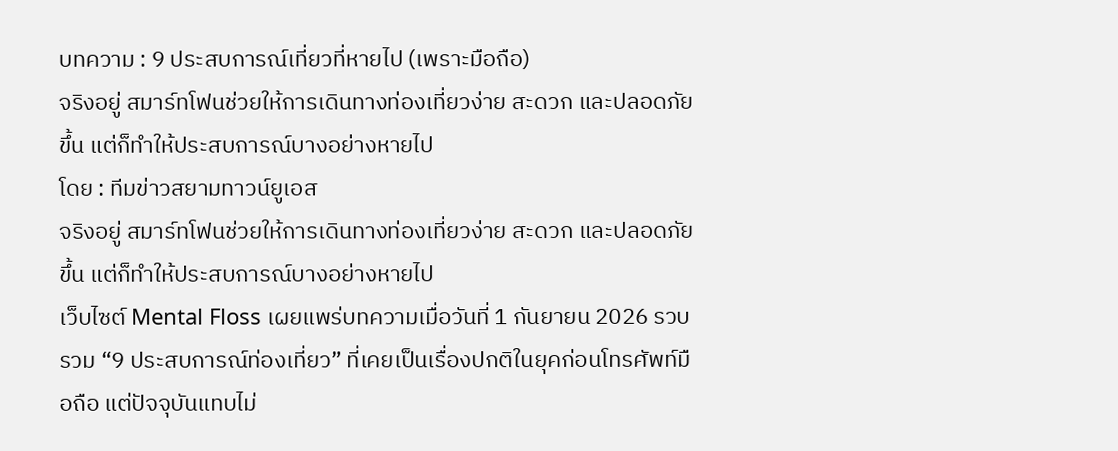บทความ : 9 ประสบการณ์เที่ยวที่หายไป (เพราะมือถือ)
จริงอยู่ สมาร์ทโฟนช่วยให้การเดินทางท่องเที่ยวง่าย สะดวก และปลอดภัยขึ้น แต่ก็ทำให้ประสบการณ์บางอย่างหายไป
โดย : ทีมข่าวสยามทาวน์ยูเอส
จริงอยู่ สมาร์ทโฟนช่วยให้การเดินทางท่องเที่ยวง่าย สะดวก และปลอดภัยขึ้น แต่ก็ทำให้ประสบการณ์บางอย่างหายไป
เว็บไซต์ Mental Floss เผยแพร่บทความเมื่อวันที่ 1 กันยายน 2026 รวบรวม “9 ประสบการณ์ท่องเที่ยว” ที่เคยเป็นเรื่องปกติในยุคก่อนโทรศัพท์มือถือ แต่ปัจจุบันแทบไม่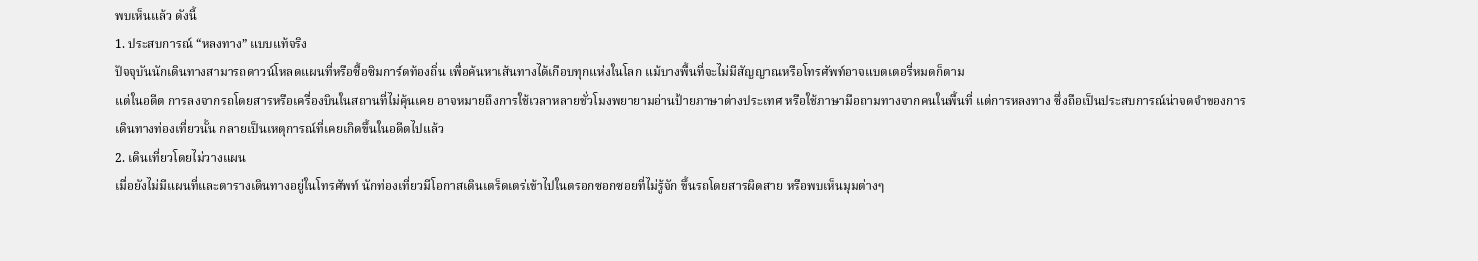พบเห็นแล้ว ดังนี้
1. ประสบการณ์ “หลงทาง” แบบแท้จริง
ปัจจุบันนักเดินทางสามารถดาวน์โหลดแผนที่หรือซื้อซิมการ์ดท้องถิ่น เพื่อค้นหาเส้นทางได้เกือบทุกแห่งในโลก แม้บางพื้นที่จะไม่มีสัญญาณหรือโทรศัพท์อาจแบตเตอรี่หมดก็ตาม
แต่ในอดีต การลงจากรถโดยสารหรือเครื่องบินในสถานที่ไม่คุ้นเคย อาจหมายถึงการใช้เวลาหลายชั่วโมงพยายามอ่านป้ายภาษาต่างประเทศ หรือใช้ภาษามือถามทางจากคนในพื้นที่ แต่การหลงทาง ซึ่งถือเป็นประสบการณ์น่าจดจำของการเดินทางท่องเที่ยวนั้น กลายเป็นเหตุการณ์ที่เคยเกิดขึ้นในอดีตไปแล้ว
2. เดินเที่ยวโดยไม่วางแผน
เมื่อยังไม่มีแผนที่และตารางเดินทางอยู่ในโทรศัพท์ นักท่องเที่ยวมีโอกาสเดินเตร็ดเตร่เข้าไปในตรอกซอกซอยที่ไม่รู้จัก ขึ้นรถโดยสารผิดสาย หรือพบเห็นมุมต่างๆ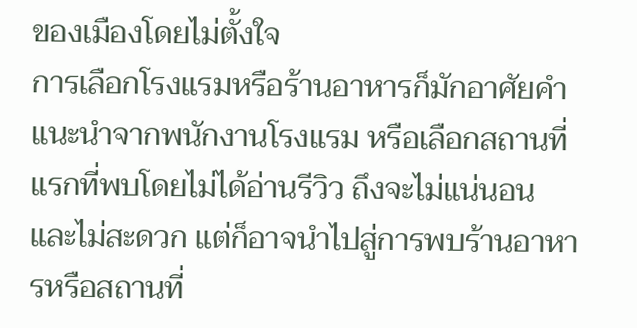ของเมืองโดยไม่ตั้งใจ
การเลือกโรงแรมหรือร้านอาหารก็มักอาศัยคำแนะนำจากพนักงานโรงแรม หรือเลือกสถานที่แรกที่พบโดยไม่ได้อ่านรีวิว ถึงจะไม่แน่นอนและไม่สะดวก แต่ก็อาจนำไปสู่การพบร้านอาหารหรือสถานที่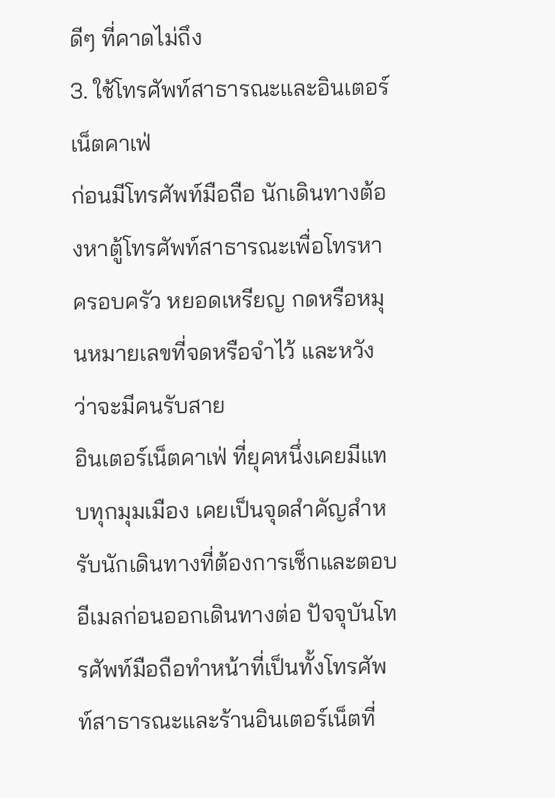ดีๆ ที่คาดไม่ถึง
3. ใช้โทรศัพท์สาธารณะและอินเตอร์เน็ตคาเฟ่
ก่อนมีโทรศัพท์มือถือ นักเดินทางต้องหาตู้โทรศัพท์สาธารณะเพื่อโทรหาครอบครัว หยอดเหรียญ กดหรือหมุนหมายเลขที่จดหรือจำไว้ และหวังว่าจะมีคนรับสาย
อินเตอร์เน็ตคาเฟ่ ที่ยุคหนึ่งเคยมีแทบทุกมุมเมือง เคยเป็นจุดสำคัญสำหรับนักเดินทางที่ต้องการเช็กและตอบอีเมลก่อนออกเดินทางต่อ ปัจจุบันโทรศัพท์มือถือทำหน้าที่เป็นทั้งโทรศัพท์สาธารณะและร้านอินเตอร์เน็ตที่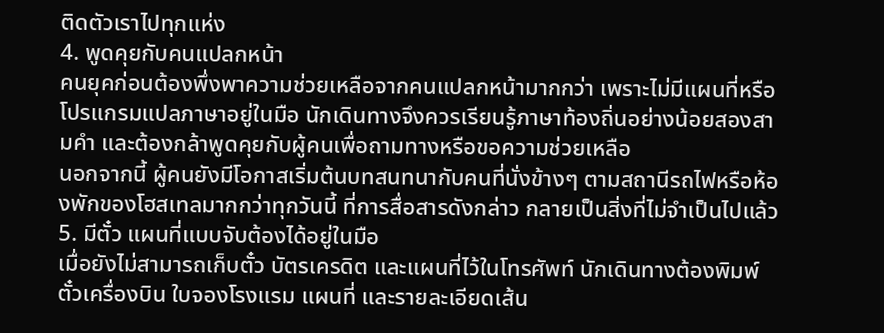ติดตัวเราไปทุกแห่ง
4. พูดคุยกับคนแปลกหน้า
คนยุคก่อนต้องพึ่งพาความช่วยเหลือจากคนแปลกหน้ามากกว่า เพราะไม่มีแผนที่หรือโปรแกรมแปลภาษาอยู่ในมือ นักเดินทางจึงควรเรียนรู้ภาษาท้องถิ่นอย่างน้อยสองสามคำ และต้องกล้าพูดคุยกับผู้คนเพื่อถามทางหรือขอความช่วยเหลือ
นอกจากนี้ ผู้คนยังมีโอกาสเริ่มต้นบทสนทนากับคนที่นั่งข้างๆ ตามสถานีรถไฟหรือห้องพักของโฮสเทลมากกว่าทุกวันนี้ ที่การสื่อสารดังกล่าว กลายเป็นสิ่งที่ไม่จำเป็นไปแล้ว
5. มีตั๋ว แผนที่แบบจับต้องได้อยู่ในมือ
เมื่อยังไม่สามารถเก็บตั๋ว บัตรเครดิต และแผนที่ไว้ในโทรศัพท์ นักเดินทางต้องพิมพ์ตั๋วเครื่องบิน ใบจองโรงแรม แผนที่ และรายละเอียดเส้น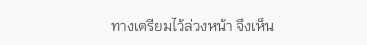ทางเตรียมไว้ล่วงหน้า จึงเห็น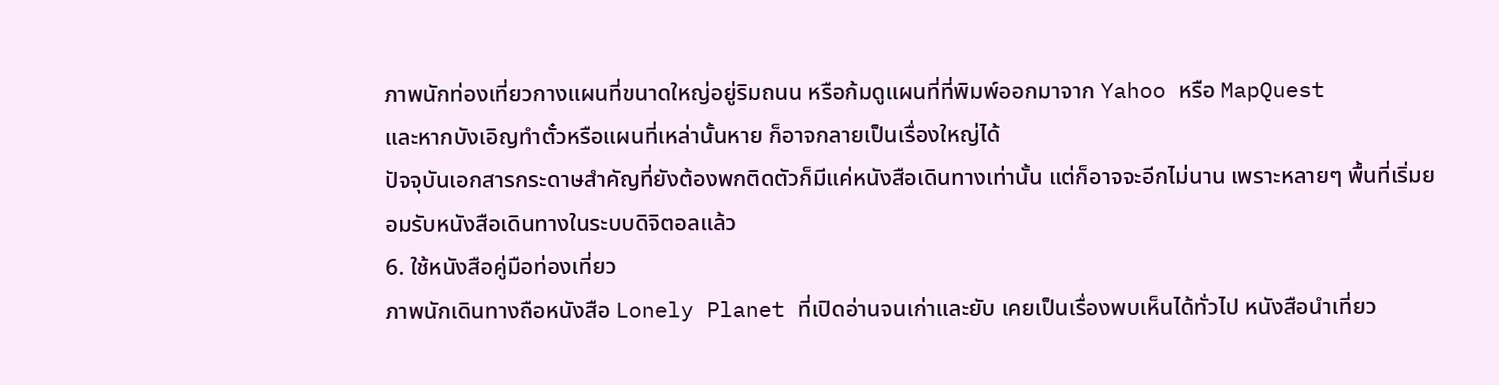ภาพนักท่องเที่ยวกางแผนที่ขนาดใหญ่อยู่ริมถนน หรือก้มดูแผนที่ที่พิมพ์ออกมาจาก Yahoo หรือ MapQuest
และหากบังเอิญทำตั๋วหรือแผนที่เหล่านั้นหาย ก็อาจกลายเป็นเรื่องใหญ่ได้
ปัจจุบันเอกสารกระดาษสำคัญที่ยังต้องพกติดตัวก็มีแค่หนังสือเดินทางเท่านั้น แต่ก็อาจจะอีกไม่นาน เพราะหลายๆ พื้นที่เริ่มยอมรับหนังสือเดินทางในระบบดิจิตอลแล้ว
6. ใช้หนังสือคู่มือท่องเที่ยว
ภาพนักเดินทางถือหนังสือ Lonely Planet ที่เปิดอ่านจนเก่าและยับ เคยเป็นเรื่องพบเห็นได้ทั่วไป หนังสือนำเที่ยว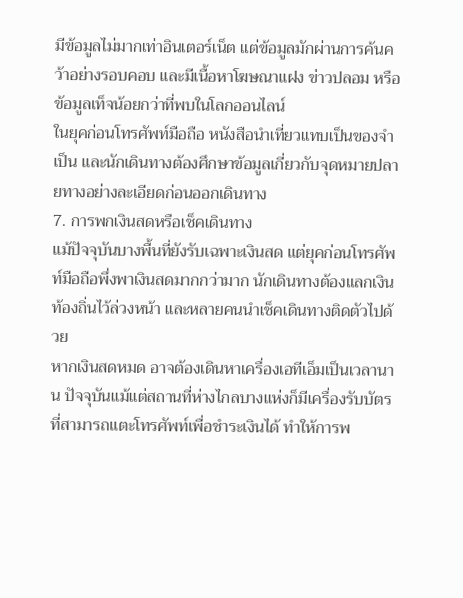มีข้อมูลไม่มากเท่าอินเตอร์เน็ต แต่ข้อมูลมักผ่านการค้นคว้าอย่างรอบคอบ และมีเนื้อหาโฆษณาแฝง ข่าวปลอม หรือข้อมูลเท็จน้อยกว่าที่พบในโลกออนไลน์
ในยุคก่อนโทรศัพท์มือถือ หนังสือนำเที่ยวแทบเป็นของจำเป็น และนักเดินทางต้องศึกษาข้อมูลเกี่ยวกับจุดหมายปลายทางอย่างละเอียดก่อนออกเดินทาง
7. การพกเงินสดหรือเช็คเดินทาง
แม้ปัจจุบันบางพื้นที่ยังรับเฉพาะเงินสด แต่ยุคก่อนโทรศัพท์มือถือพึ่งพาเงินสดมากกว่ามาก นักเดินทางต้องแลกเงินท้องถิ่นไว้ล่วงหน้า และหลายคนนำเช็คเดินทางติดตัวไปด้วย
หากเงินสดหมด อาจต้องเดินหาเครื่องเอทีเอ็มเป็นเวลานาน ปัจจุบันแม้แต่สถานที่ห่างไกลบางแห่งก็มีเครื่องรับบัตรที่สามารถแตะโทรศัพท์เพื่อชำระเงินได้ ทำให้การพ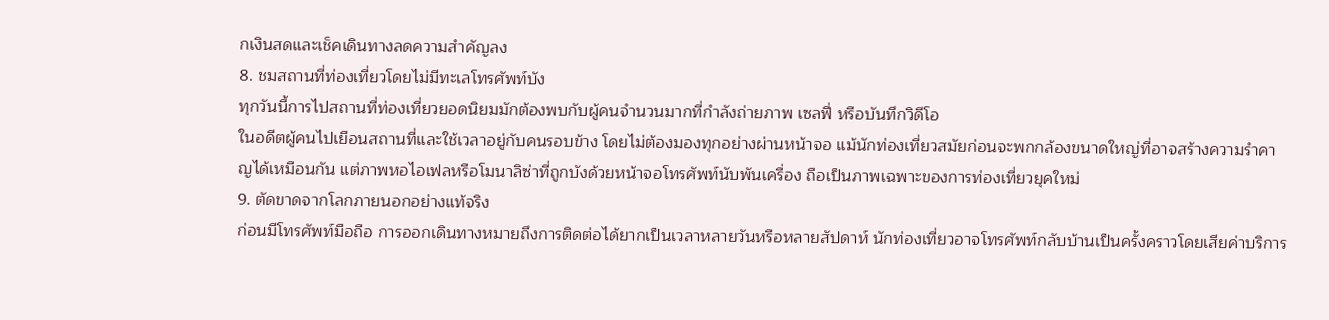กเงินสดและเช็คเดินทางลดความสำคัญลง
8. ชมสถานที่ท่องเที่ยวโดยไม่มีทะเลโทรศัพท์บัง
ทุกวันนี้การไปสถานที่ท่องเที่ยวยอดนิยมมักต้องพบกับผู้คนจำนวนมากที่กำลังถ่ายภาพ เซลฟี่ หรือบันทึกวิดีโอ
ในอดีตผู้คนไปเยือนสถานที่และใช้เวลาอยู่กับคนรอบข้าง โดยไม่ต้องมองทุกอย่างผ่านหน้าจอ แม้นักท่องเที่ยวสมัยก่อนจะพกกล้องขนาดใหญ่ที่อาจสร้างความรำคาญได้เหมือนกัน แต่ภาพหอไอเฟลหรือโมนาลิซ่าที่ถูกบังด้วยหน้าจอโทรศัพท์นับพันเครื่อง ถือเป็นภาพเฉพาะของการท่องเที่ยวยุคใหม่
9. ตัดขาดจากโลกภายนอกอย่างแท้จริง
ก่อนมีโทรศัพท์มือถือ การออกเดินทางหมายถึงการติดต่อได้ยากเป็นเวลาหลายวันหรือหลายสัปดาห์ นักท่องเที่ยวอาจโทรศัพท์กลับบ้านเป็นครั้งคราวโดยเสียค่าบริการ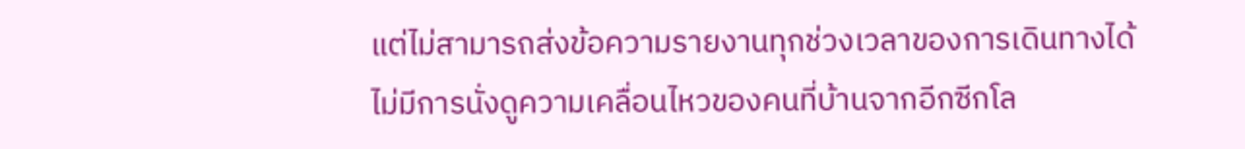แต่ไม่สามารถส่งข้อความรายงานทุกช่วงเวลาของการเดินทางได้
ไม่มีการนั่งดูความเคลื่อนไหวของคนที่บ้านจากอีกซีกโล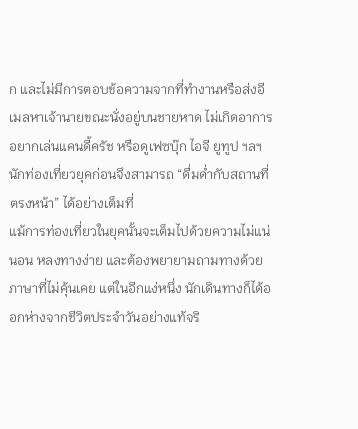ก และไม่มีการตอบข้อความจากที่ทำงานหรือส่งอีเมลหาเจ้านายขณะนั่งอยู่บนชายหาด ไม่เกิดอาการอยากเล่นแคนดี้ครัช หรือดูเฟซบุ๊ก ไอจี ยูทูป ฯลฯ นักท่องเที่ยวยุคก่อนจึงสามารถ “ดื่มด่ำกับสถานที่ตรงหน้า” ได้อย่างเต็มที่
แม้การท่องเที่ยวในยุคนั้นจะเต็มไปด้วยความไม่แน่นอน หลงทางง่าย และต้องพยายามถามทางด้วยภาษาที่ไม่คุ้นเคย แต่ในอีกแง่หนึ่ง นักเดินทางก็ได้ออกห่างจากชีวิตประจำวันอย่างแท้จริ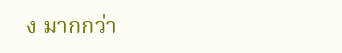ง มากกว่า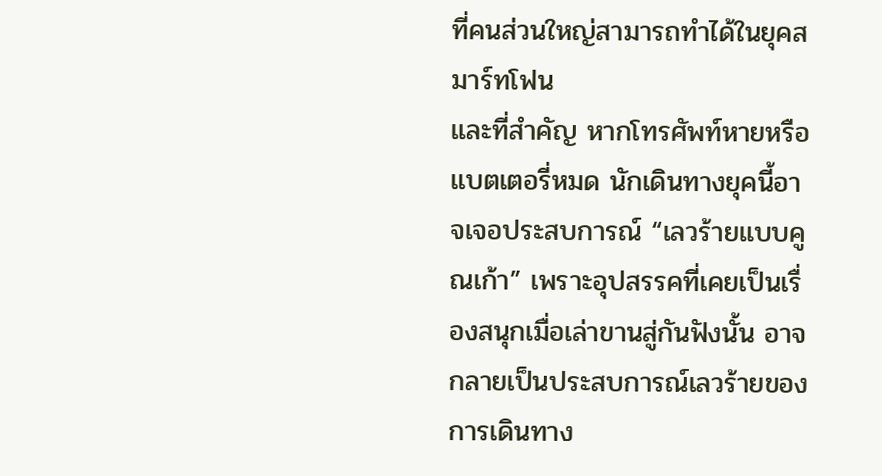ที่คนส่วนใหญ่สามารถทำได้ในยุคสมาร์ทโฟน
และที่สำคัญ หากโทรศัพท์หายหรือแบตเตอรี่หมด นักเดินทางยุคนี้อาจเจอประสบการณ์ “เลวร้ายแบบคูณเก้า” เพราะอุปสรรคที่เคยเป็นเรื่องสนุกเมื่อเล่าขานสู่กันฟังนั้น อาจกลายเป็นประสบการณ์เลวร้ายของการเดินทาง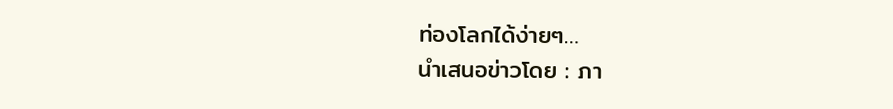ท่องโลกได้ง่ายๆ…
นำเสนอข่าวโดย : ภา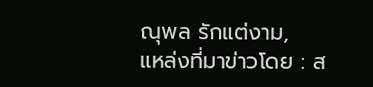ณุพล รักแต่งาม,
แหล่งที่มาข่าวโดย : ส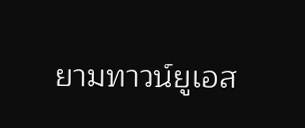ยามทาวน์ยูเอส